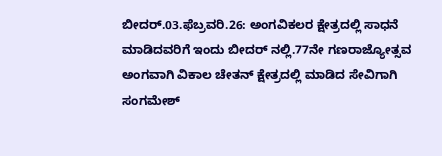ಬೀದರ್.03.ಫೆಬ್ರವರಿ.26: ಅಂಗವಿಕಲರ ಕ್ಷೇತ್ರದಲ್ಲಿ ಸಾಧನೆ ಮಾಡಿದವರಿಗೆ ಇಂದು ಬೀದರ್ ನಲ್ಲಿ.77ನೇ ಗಣರಾಜ್ಯೋತ್ಸವ ಅಂಗವಾಗಿ ವಿಕಾಲ ಚೇತನ್ ಕ್ಷೇತ್ರದಲ್ಲಿ ಮಾಡಿದ ಸೇವಿಗಾಗಿ ಸಂಗಮೇಶ್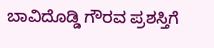ಬಾವಿದೊಡ್ಡಿ ಗೌರವ ಪ್ರಶಸ್ತಿಗೆ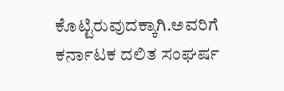ಕೊಟ್ಟಿರುವುದಕ್ಕಾಗಿ.ಅವರಿಗೆ ಕರ್ನಾಟಕ ದಲಿತ ಸಂಘರ್ಷ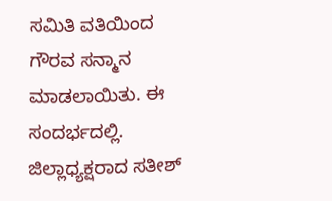ಸಮಿತಿ ವತಿಯಿಂದ ಗೌರವ ಸನ್ಮಾನ ಮಾಡಲಾಯಿತು. ಈ ಸಂದರ್ಭದಲ್ಲಿ. ಜಿಲ್ಲಾಧ್ಯಕ್ಷರಾದ ಸತೀಶ್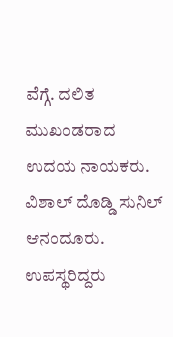ವೆಗ್ಗೆ. ದಲಿತ ಮುಖಂಡರಾದ ಉದಯ ನಾಯಕರು. ವಿಶಾಲ್ ದೊಡ್ಡಿ ಸುನಿಲ್ ಆನಂದೂರು. ಉಪಸ್ಥರಿದ್ದರು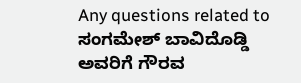Any questions related to ಸಂಗಮೇಶ್ ಬಾವಿದೊಡ್ಡಿ ಅವರಿಗೆ ಗೌರವ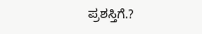ಪ್ರಶಸ್ತಿಗೆ.?